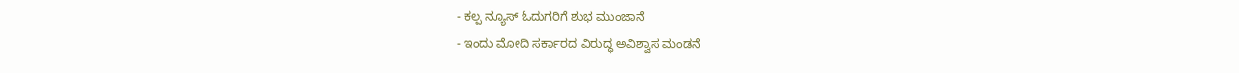- ಕಲ್ಪ ನ್ಯೂಸ್ ಓದುಗರಿಗೆ ಶುಭ ಮುಂಜಾನೆ
- ಇಂದು ಮೋದಿ ಸರ್ಕಾರದ ವಿರುದ್ಧ ಅವಿಶ್ವಾಸ ಮಂಡನೆ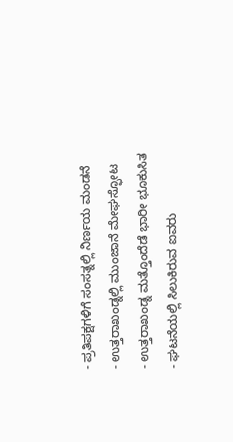- ಪ್ರತಿಪಕ್ಷಗಳಿಗೆ ಸಂಸತ್ನಲ್ಲಿ ನಿರ್ಣಯ ಮಂಡನೆ
- ಉತ್ತರಾಖಂಡ್ನಲ್ಲಿ ಮುಂಜಾನೆ ಮೇಘಸ್ಫೋಟ
- ಉತ್ತರಾಖಂಡ್ನ ಮತ್ತೊಂದೆಡೆ ಭಾರೀ ಭೂಕುಸಿತ
- ಘಟನೆಯಲ್ಲಿ ಸಿಲುಕಿರುವ ಐವರು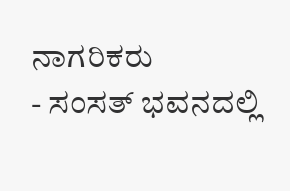ನಾಗರಿಕರು
- ಸಂಸತ್ ಭವನದಲ್ಲಿ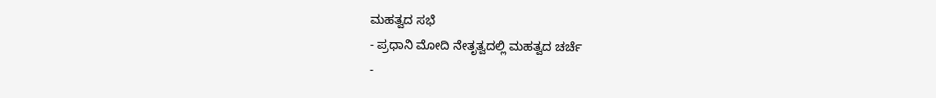ಮಹತ್ವದ ಸಭೆ
- ಪ್ರಧಾನಿ ಮೋದಿ ನೇತೃತ್ವದಲ್ಲಿ ಮಹತ್ವದ ಚರ್ಚೆ
-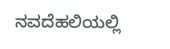ನವದೆಹಲಿಯಲ್ಲಿ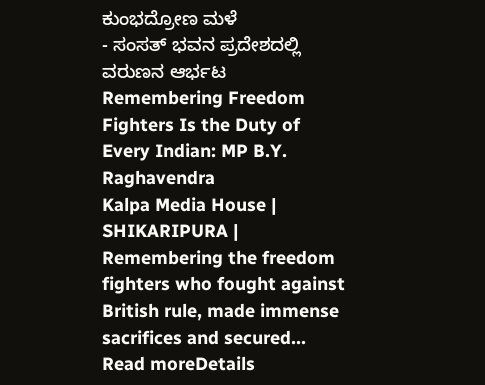ಕುಂಭದ್ರೋಣ ಮಳೆ
- ಸಂಸತ್ ಭವನ ಪ್ರದೇಶದಲ್ಲಿ ವರುಣನ ಆರ್ಭಟ
Remembering Freedom Fighters Is the Duty of Every Indian: MP B.Y. Raghavendra
Kalpa Media House | SHIKARIPURA | Remembering the freedom fighters who fought against British rule, made immense sacrifices and secured...
Read moreDetails